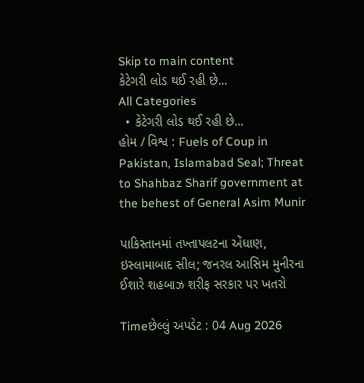Skip to main content
કેટેગરી લોડ થઈ રહી છે...
All Categories
  • કેટેગરી લોડ થઈ રહી છે...
હોમ / વિશ્વ : Fuels of Coup in Pakistan, Islamabad Seal; Threat to Shahbaz Sharif government at the behest of General Asim Munir

પાકિસ્તાનમાં તખ્તાપલટના એંધાણ, ઇસ્લામાબાદ સીલ; જનરલ આસિમ મુનીરના ઈશારે શહબાઝ શરીફ સરકાર પર ખતરો

Timeછેલ્લું અપડેટ : 04 Aug 2026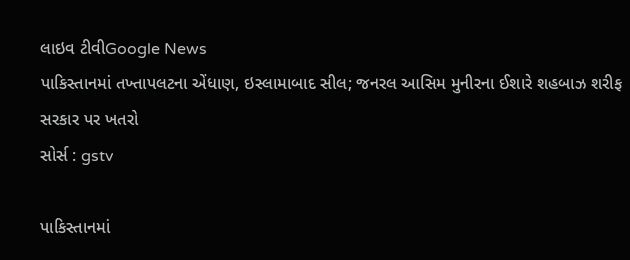લાઇવ ટીવીGoogle News
પાકિસ્તાનમાં તખ્તાપલટના એંધાણ, ઇસ્લામાબાદ સીલ; જનરલ આસિમ મુનીરના ઈશારે શહબાઝ શરીફ સરકાર પર ખતરો
સોર્સ : gstv

પાકિસ્તાનમાં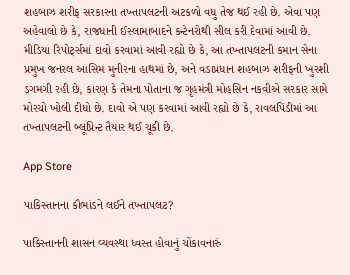શહબાઝ શરીફ સરકારના તખ્તાપલટની અટકળો વધુ તેજ થઈ રહી છે. એવા પણ અહેવાલો છે કે, રાજધાની ઈસ્લામાબાદને કન્ટેનરોથી સીલ કરી દેવામાં આવી છે. મીડિયા રિપોર્ટ્સમાં દાવો કરવામાં આવી રહ્યો છે કે, આ તખ્તાપલટની કમાન સેના પ્રમુખ જનરલ આસિમ મુનીરના હાથમાં છે, અને વડાપ્રધાન શહબાઝ શરીફની ખુરશી ડગમગી રહી છે, કારણ કે તેમના પોતાના જ ગૃહમંત્રી મોહસિન નકવીએ સરકાર સામે મોરચો ખોલી દીધો છે. દાવો એ પણ કરવામાં આવી રહ્યો છે કે, રાવલપિંડીમાં આ તખ્તાપલટની બ્લૂપ્રિન્ટ તૈયાર થઈ ચૂકી છે.

App Store

પાકિસ્તાનના કૌભાંડને લઈને તખ્તાપલટ?

પાકિસ્તાનની શાસન વ્યવસ્થા ધ્વસ્ત હોવાનું ચોંકાવનારું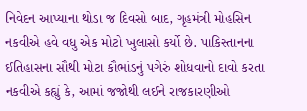નિવેદન આપ્યાના થોડા જ દિવસો બાદ, ગૃહમંત્રી મોહસિન નકવીએ હવે વધુ એક મોટો ખુલાસો કર્યો છે. પાકિસ્તાનના ઈતિહાસના સૌથી મોટા કૌભાંડનું પગેરું શોધવાનો દાવો કરતા નકવીએ કહ્યું કે, આમાં જજોથી લઈને રાજકારણીઓ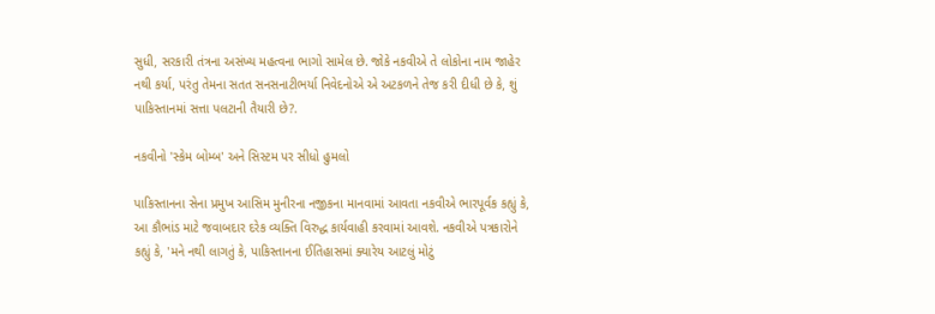સુધી, સરકારી તંત્રના અસંખ્ય મહત્વના ભાગો સામેલ છે. જોકે નકવીએ તે લોકોના નામ જાહેર નથી કર્યા, પરંતુ તેમના સતત સનસનાટીભર્યા નિવેદનોએ એ અટકળને તેજ કરી દીધી છે કે, શું પાકિસ્તાનમાં સત્તા પલટાની તૈયારી છે?.

નકવીનો 'સ્કેમ બોમ્બ' અને સિસ્ટમ પર સીધો હુમલો

પાકિસ્તાનના સેના પ્રમુખ આસિમ મુનીરના નજીકના માનવામાં આવતા નકવીએ ભારપૂર્વક કહ્યું કે, આ કૌભાંડ માટે જવાબદાર દરેક વ્યક્તિ વિરુદ્ધ કાર્યવાહી કરવામાં આવશે. નકવીએ પત્રકારોને કહ્યું કે, 'મને નથી લાગતું કે, પાકિસ્તાનના ઈતિહાસમાં ક્યારેય આટલું મોટું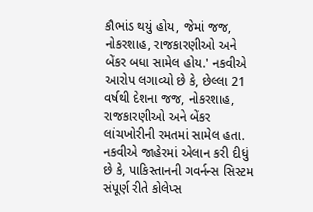કૌભાંડ થયું હોય, જેમાં જજ, નોકરશાહ, રાજકારણીઓ અને બેંકર બધા સામેલ હોય.' નકવીએ આરોપ લગાવ્યો છે કે, છેલ્લા 21 વર્ષથી દેશના જજ, નોકરશાહ, રાજકારણીઓ અને બેંકર લાંચખોરીની રમતમાં સામેલ હતા. નકવીએ જાહેરમાં એલાન કરી દીધું છે કે, પાકિસ્તાનની ગવર્નન્સ સિસ્ટમ સંપૂર્ણ રીતે કોલેપ્સ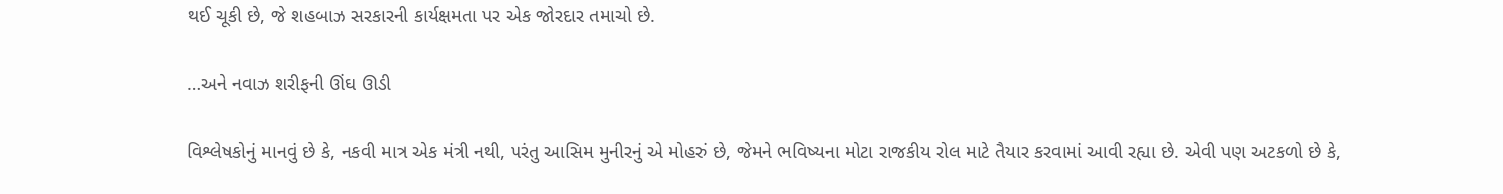થઈ ચૂકી છે, જે શહબાઝ સરકારની કાર્યક્ષમતા પર એક જોરદાર તમાચો છે.

…અને નવાઝ શરીફની ઊંઘ ઊડી

વિશ્લેષકોનું માનવું છે કે, નકવી માત્ર એક મંત્રી નથી, પરંતુ આસિમ મુનીરનું એ મોહરું છે, જેમને ભવિષ્યના મોટા રાજકીય રોલ માટે તૈયાર કરવામાં આવી રહ્યા છે. એવી પણ અટકળો છે કે,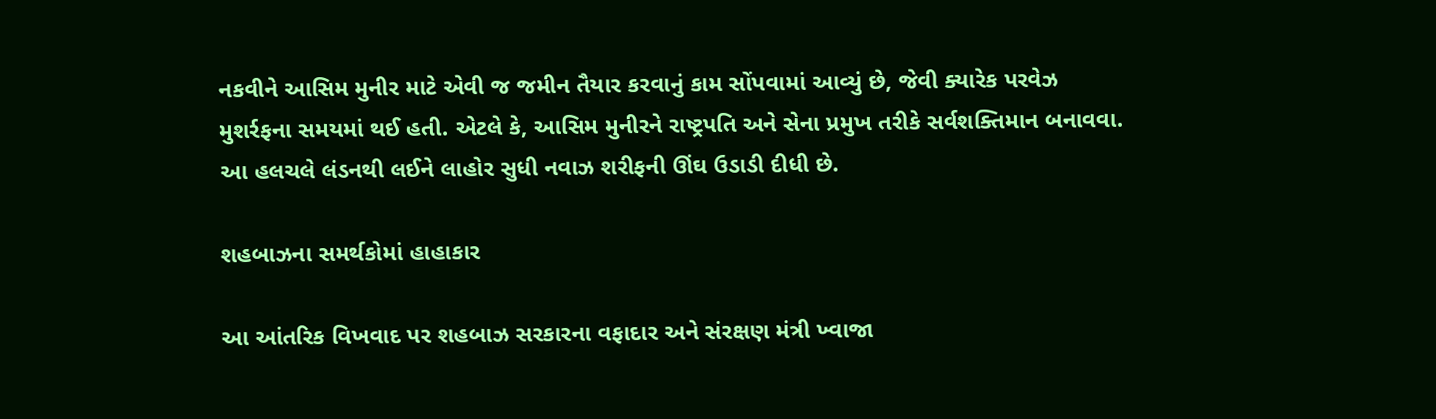નકવીને આસિમ મુનીર માટે એવી જ જમીન તૈયાર કરવાનું કામ સોંપવામાં આવ્યું છે, જેવી ક્યારેક પરવેઝ મુશર્રફના સમયમાં થઈ હતી. એટલે કે, આસિમ મુનીરને રાષ્ટ્રપતિ અને સેના પ્રમુખ તરીકે સર્વશક્તિમાન બનાવવા. આ હલચલે લંડનથી લઈને લાહોર સુધી નવાઝ શરીફની ઊંઘ ઉડાડી દીધી છે.

શહબાઝના સમર્થકોમાં હાહાકાર

આ આંતરિક વિખવાદ પર શહબાઝ સરકારના વફાદાર અને સંરક્ષણ મંત્રી ખ્વાજા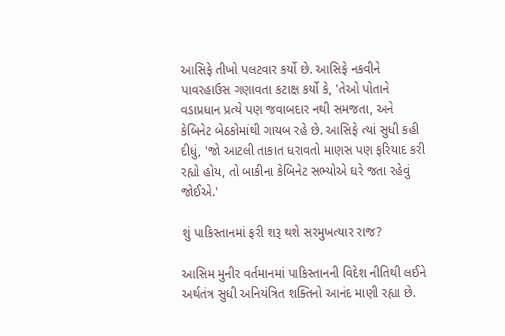આસિફે તીખો પલટવાર કર્યો છે. આસિફે નકવીને પાવરહાઉસ ગણાવતા કટાક્ષ કર્યો કે, 'તેઓ પોતાને વડાપ્રધાન પ્રત્યે પણ જવાબદાર નથી સમજતા, અને કેબિનેટ બેઠકોમાંથી ગાયબ રહે છે. આસિફે ત્યાં સુધી કહી દીધું, 'જો આટલી તાકાત ધરાવતો માણસ પણ ફરિયાદ કરી રહ્યો હોય, તો બાકીના કેબિનેટ સભ્યોએ ઘરે જતા રહેવું જોઈએ.'

શું પાકિસ્તાનમાં ફરી શરૂ થશે સરમુખત્યાર રાજ?

આસિમ મુનીર વર્તમાનમાં પાકિસ્તાનની વિદેશ નીતિથી લઈને અર્થતંત્ર સુધી અનિયંત્રિત શક્તિનો આનંદ માણી રહ્યા છે.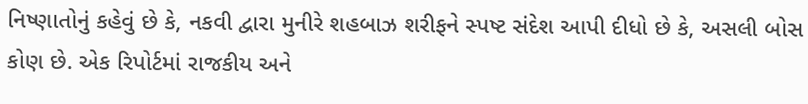નિષ્ણાતોનું કહેવું છે કે, નકવી દ્વારા મુનીરે શહબાઝ શરીફને સ્પષ્ટ સંદેશ આપી દીધો છે કે, અસલી બોસ કોણ છે. એક રિપોર્ટમાં રાજકીય અને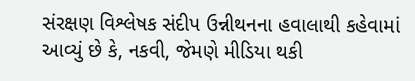સંરક્ષણ વિશ્લેષક સંદીપ ઉન્નીથનના હવાલાથી કહેવામાં આવ્યું છે કે, નકવી, જેમણે મીડિયા થકી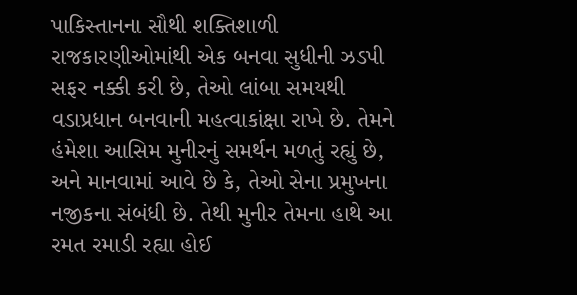પાકિસ્તાનના સૌથી શક્તિશાળી રાજકારણીઓમાંથી એક બનવા સુધીની ઝડપી સફર નક્કી કરી છે, તેઓ લાંબા સમયથી વડાપ્રધાન બનવાની મહત્વાકાંક્ષા રાખે છે. તેમને હંમેશા આસિમ મુનીરનું સમર્થન મળતું રહ્યું છે, અને માનવામાં આવે છે કે, તેઓ સેના પ્રમુખના નજીકના સંબંધી છે. તેથી મુનીર તેમના હાથે આ રમત રમાડી રહ્યા હોઈ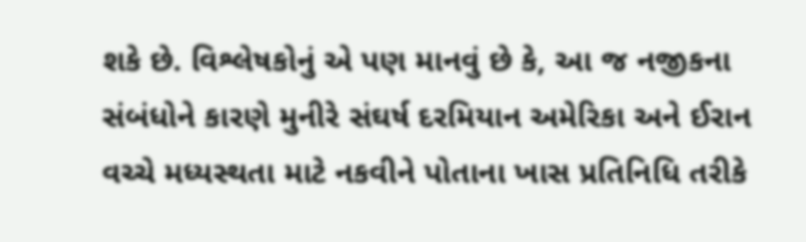શકે છે. વિશ્લેષકોનું એ પણ માનવું છે કે, આ જ નજીકના સંબંધોને કારણે મુનીરે સંઘર્ષ દરમિયાન અમેરિકા અને ઈરાન વચ્ચે મધ્યસ્થતા માટે નકવીને પોતાના ખાસ પ્રતિનિધિ તરીકે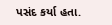પસંદ કર્યા હતા.